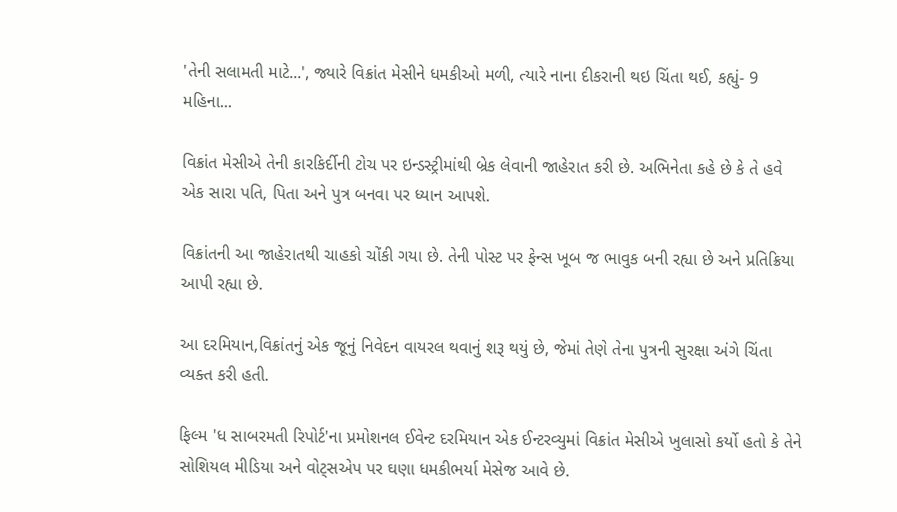'તેની સલામતી માટે...', જ્યારે વિક્રાંત મેસીને ધમકીઓ મળી, ત્યારે નાના દીકરાની થઇ ચિંતા થઈ, કહ્યું- 9 મહિના...

વિક્રાંત મેસીએ તેની કારકિર્દીની ટોચ પર ઇન્ડસ્ટ્રીમાંથી બ્રેક લેવાની જાહેરાત કરી છે. અભિનેતા કહે છે કે તે હવે એક સારા પતિ, પિતા અને પુત્ર બનવા પર ધ્યાન આપશે.

વિક્રાંતની આ જાહેરાતથી ચાહકો ચોંકી ગયા છે. તેની પોસ્ટ પર ફેન્સ ખૂબ જ ભાવુક બની રહ્યા છે અને પ્રતિક્રિયા આપી રહ્યા છે.

આ દરમિયાન,વિક્રાંતનું એક જૂનું નિવેદન વાયરલ થવાનું શરૂ થયું છે, જેમાં તેણે તેના પુત્રની સુરક્ષા અંગે ચિંતા વ્યક્ત કરી હતી.

ફિલ્મ 'ધ સાબરમતી રિપોર્ટ'ના પ્રમોશનલ ઈવેન્ટ દરમિયાન એક ઈન્ટરવ્યુમાં વિક્રાંત મેસીએ ખુલાસો કર્યો હતો કે તેને સોશિયલ મીડિયા અને વોટ્સએપ પર ઘણા ધમકીભર્યા મેસેજ આવે છે.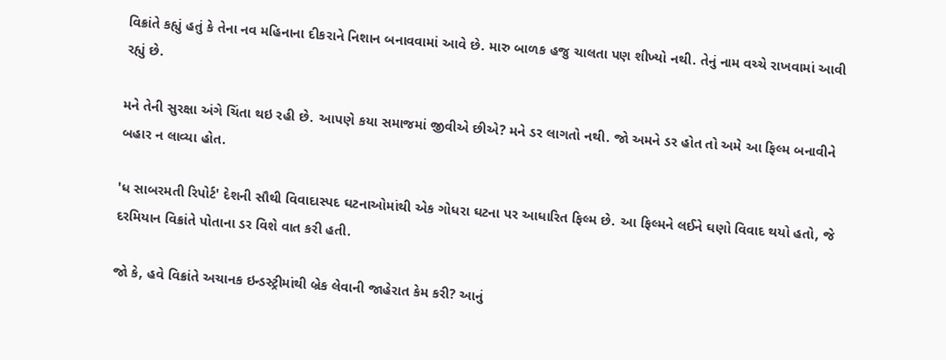વિક્રાંતે કહ્યું હતું કે તેના નવ મહિનાના દીકરાને નિશાન બનાવવામાં આવે છે. મારુ બાળક હજુ ચાલતા પણ શીખ્યો નથી. તેનું નામ વચ્ચે રાખવામાં આવી રહ્યું છે.

મને તેની સુરક્ષા અંગે ચિંતા થઇ રહી છે. આપણે કયા સમાજમાં જીવીએ છીએ? મને ડર લાગતો નથી. જો અમને ડર હોત તો અમે આ ફિલ્મ બનાવીને બહાર ન લાવ્યા હોત.

'ધ સાબરમતી રિપોર્ટ' દેશની સૌથી વિવાદાસ્પદ ઘટનાઓમાંથી એક ગોધરા ઘટના પર આધારિત ફિલ્મ છે. આ ફિલ્મને લઈને ઘણો વિવાદ થયો હતો, જે દરમિયાન વિક્રાંતે પોતાના ડર વિશે વાત કરી હતી.

જો કે, હવે વિક્રાંતે અચાનક ઇન્ડસ્ટ્રીમાંથી બ્રેક લેવાની જાહેરાત કેમ કરી? આનું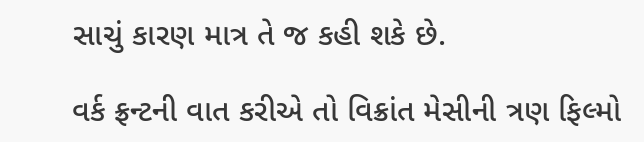સાચું કારણ માત્ર તે જ કહી શકે છે.

વર્ક ફ્રન્ટની વાત કરીએ તો વિક્રાંત મેસીની ત્રણ ફિલ્મો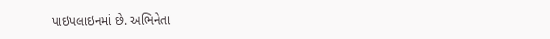પાઇપલાઇનમાં છે. અભિનેતા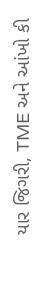યાર જિગરી, TME અને આંખો કી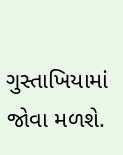ગુસ્તાખિયામાં જોવા મળશે.